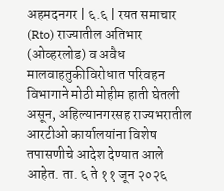अहमदनगर | ६.६ | रयत समाचार
(Rto) राज्यातील अतिभार (ओव्हरलोड) व अवैध मालवाहतुकीविरोधात परिवहन विभागाने मोठी मोहीम हाती घेतली असून, अहिल्यानगरसह राज्यभरातील आरटीओ कार्यालयांना विशेष तपासणीचे आदेश देण्यात आले आहेत. ता. ६ ते ११ जून २०२६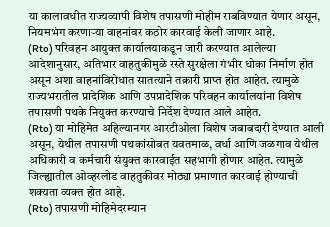या कालावधीत राज्यव्यापी विशेष तपासणी मोहीम राबविण्यात येणार असून, नियमभंग करणाऱ्या वाहनांवर कठोर कारवाई केली जाणार आहे.
(Rto) परिवहन आयुक्त कार्यालयाकडून जारी करण्यात आलेल्या आदेशानुसार, अतिभार वाहतुकीमुळे रस्ते सुरक्षेला गंभीर धोका निर्माण होत असून अशा वाहनांविरोधात सातत्याने तक्रारी प्राप्त होत आहेत. त्यामुळे राज्यभरातील प्रादेशिक आणि उपप्रादेशिक परिवहन कार्यालयांना विशेष तपासणी पथके नियुक्त करण्याचे निर्देश देण्यात आले आहेत.
(Rto) या मोहिमेत अहिल्यानगर आरटीओला विशेष जबाबदारी देण्यात आली असून, येथील तपासणी पथकांसोबत यवतमाळ, वर्धा आणि जळगाव येथील अधिकारी व कर्मचारी संयुक्त कारवाईत सहभागी होणार आहेत. त्यामुळे जिल्ह्यातील ओव्हरलोड वाहतुकीवर मोठ्या प्रमाणात कारवाई होण्याची शक्यता व्यक्त होत आहे.
(Rto) तपासणी मोहिमेदरम्यान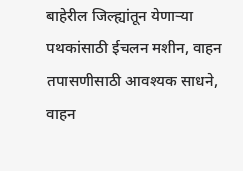बाहेरील जिल्ह्यांतून येणाऱ्या पथकांसाठी ईचलन मशीन, वाहन तपासणीसाठी आवश्यक साधने, वाहन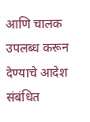आणि चालक उपलब्ध करून देण्याचे आदेश संबंधित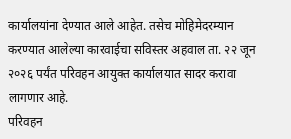कार्यालयांना देण्यात आले आहेत. तसेच मोहिमेदरम्यान करण्यात आलेल्या कारवाईचा सविस्तर अहवाल ता. २२ जून २०२६ पर्यंत परिवहन आयुक्त कार्यालयात सादर करावा लागणार आहे.
परिवहन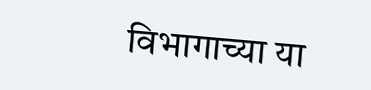विभागाच्या या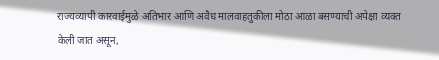राज्यव्यापी कारवाईमुळे अतिभार आणि अवैध मालवाहतुकीला मोठा आळा बसण्याची अपेक्षा व्यक्त केली जात असून,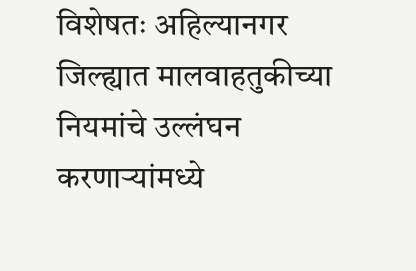विशेषतः अहिल्यानगर जिल्ह्यात मालवाहतुकीच्या नियमांचे उल्लंघन करणाऱ्यांमध्ये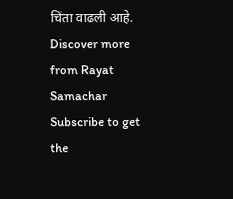चिंता वाढली आहे.
Discover more from Rayat Samachar
Subscribe to get the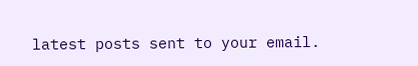latest posts sent to your email.